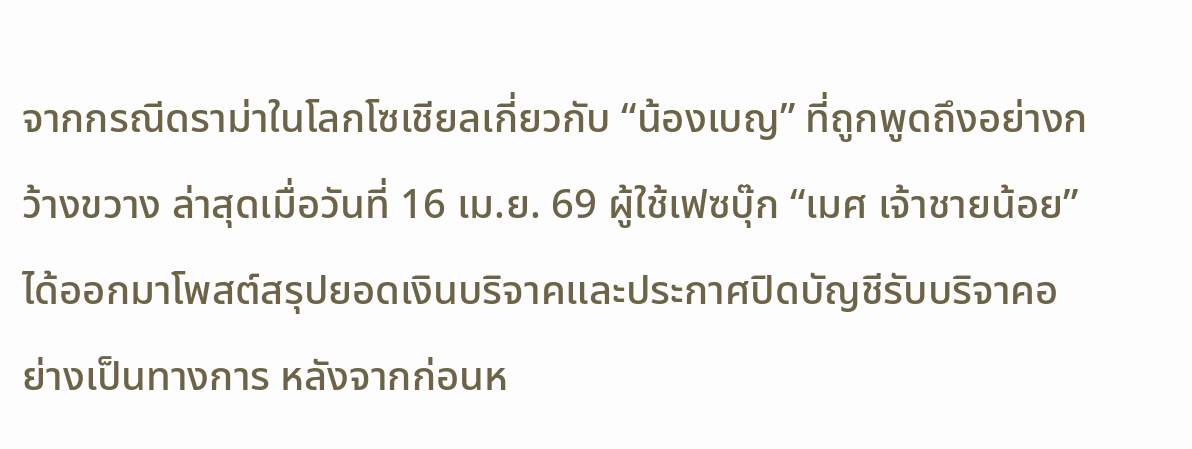จากกรณีดราม่าในโลกโซเชียลเกี่ยวกับ “น้องเบญ” ที่ถูกพูดถึงอย่างกว้างขวาง ล่าสุดเมื่อวันที่ 16 เม.ย. 69 ผู้ใช้เฟซบุ๊ก “เมศ เจ้าชายน้อย” ได้ออกมาโพสต์สรุปยอดเงินบริจาคและประกาศปิดบัญชีรับบริจาคอย่างเป็นทางการ หลังจากก่อนห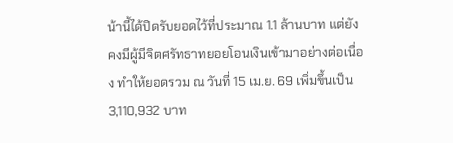น้านี้ได้ปิดรับยอดไว้ที่ประมาณ 1.1 ล้านบาท แต่ยังคงมีผู้มีจิตศรัทธาทยอยโอนเงินเข้ามาอย่างต่อเนื่อง ทำให้ยอดรวม ณ วันที่ 15 เม.ย. 69 เพิ่มขึ้นเป็น 3,110,932 บาท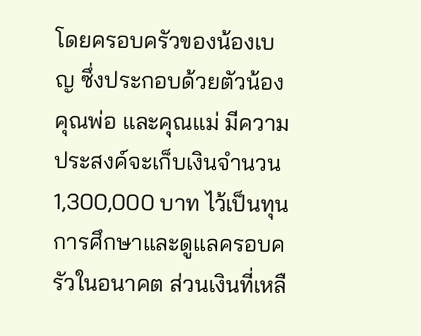โดยครอบครัวของน้องเบญ ซึ่งประกอบด้วยตัวน้อง คุณพ่อ และคุณแม่ มีความประสงค์จะเก็บเงินจำนวน 1,300,000 บาท ไว้เป็นทุนการศึกษาและดูแลครอบครัวในอนาคต ส่วนเงินที่เหลื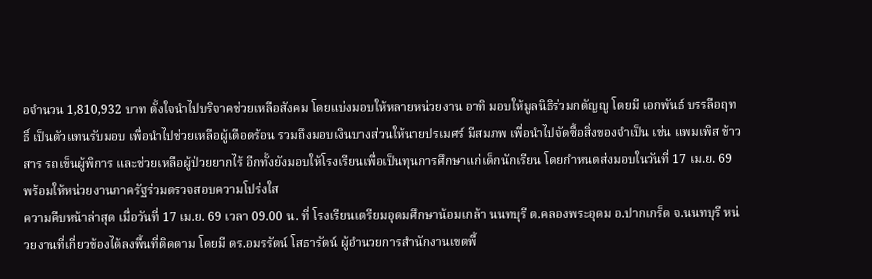อจำนวน 1,810,932 บาท ตั้งใจนำไปบริจาคช่วยเหลือสังคม โดยแบ่งมอบให้หลายหน่วยงาน อาทิ มอบให้มูลนิธิร่วมกตัญญู โดยมี เอกพันธ์ บรรลือฤทธิ์ เป็นตัวแทนรับมอบ เพื่อนำไปช่วยเหลือผู้เดือดร้อน รวมถึงมอบเงินบางส่วนให้นายปรเมศร์ มีสมภพ เพื่อนำไปจัดซื้อสิ่งของจำเป็น เช่น แพมเพิส ข้าวสาร รถเข็นผู้พิการ และช่วยเหลือผู้ป่วยยากไร้ อีกทั้งยังมอบให้โรงเรียนเพื่อเป็นทุนการศึกษาแก่เด็กนักเรียน โดยกำหนดส่งมอบในวันที่ 17 เม.ย. 69 พร้อมให้หน่วยงานภาครัฐร่วมตรวจสอบความโปร่งใส
ความคืบหน้าล่าสุด เมื่อวันที่ 17 เม.ย. 69 เวลา 09.00 น. ที่ โรงเรียนเตรียมอุดมศึกษาน้อมเกล้า นนทบุรี ต.คลองพระอุดม อ.ปากเกร็ด จ.นนทบุรี หน่วยงานที่เกี่ยวข้องได้ลงพื้นที่ติดตาม โดยมี ดร.อมรรัตน์ โสธารัตน์ ผู้อำนวยการสำนักงานเขตพื้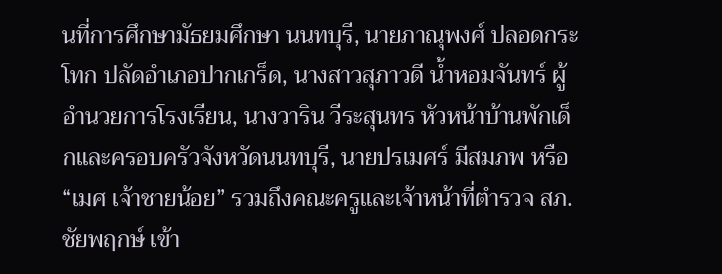นที่การศึกษามัธยมศึกษา นนทบุรี, นายภาณุพงศ์ ปลอดกระโทก ปลัดอำเภอปากเกร็ด, นางสาวสุภาวดี น้ำหอมจันทร์ ผู้อำนวยการโรงเรียน, นางวาริน วีระสุนทร หัวหน้าบ้านพักเด็กและครอบครัวจังหวัดนนทบุรี, นายปรเมศร์ มีสมภพ หรือ “เมศ เจ้าชายน้อย” รวมถึงคณะครูและเจ้าหน้าที่ตำรวจ สภ.ชัยพฤกษ์ เข้า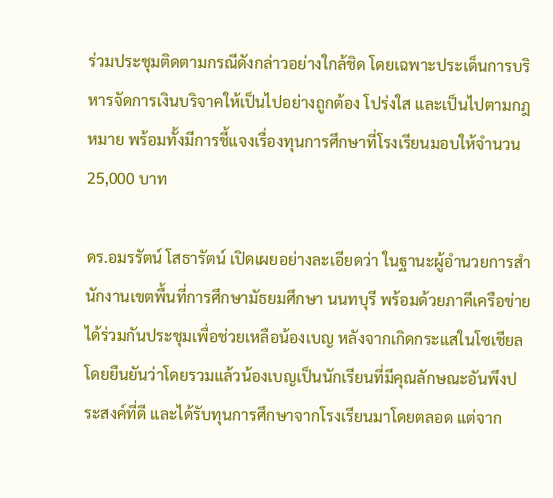ร่วมประชุมติดตามกรณีดังกล่าวอย่างใกล้ชิด โดยเฉพาะประเด็นการบริหารจัดการเงินบริจาคให้เป็นไปอย่างถูกต้อง โปร่งใส และเป็นไปตามกฎหมาย พร้อมทั้งมีการชี้แจงเรื่องทุนการศึกษาที่โรงเรียนมอบให้จำนวน 25,000 บาท

ดร.อมรรัตน์ โสธารัตน์ เปิดเผยอย่างละเอียดว่า ในฐานะผู้อำนวยการสำนักงานเขตพื้นที่การศึกษามัธยมศึกษา นนทบุรี พร้อมด้วยภาคีเครือข่าย ได้ร่วมกันประชุมเพื่อช่วยเหลือน้องเบญ หลังจากเกิดกระแสในโซเชียล โดยยืนยันว่าโดยรวมแล้วน้องเบญเป็นนักเรียนที่มีคุณลักษณะอันพึงประสงค์ที่ดี และได้รับทุนการศึกษาจากโรงเรียนมาโดยตลอด แต่จาก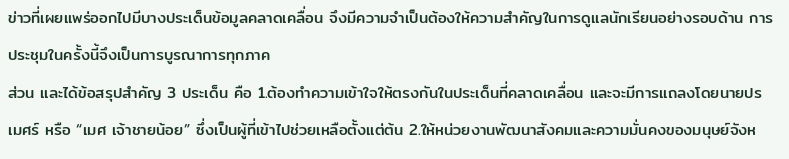ข่าวที่เผยแพร่ออกไปมีบางประเด็นข้อมูลคลาดเคลื่อน จึงมีความจำเป็นต้องให้ความสำคัญในการดูแลนักเรียนอย่างรอบด้าน การประชุมในครั้งนี้จึงเป็นการบูรณาการทุกภาค
ส่วน และได้ข้อสรุปสำคัญ 3 ประเด็น คือ 1.ต้องทำความเข้าใจให้ตรงกันในประเด็นที่คลาดเคลื่อน และจะมีการแถลงโดยนายปรเมศร์ หรือ “เมศ เจ้าชายน้อย” ซึ่งเป็นผู้ที่เข้าไปช่วยเหลือตั้งแต่ต้น 2.ให้หน่วยงานพัฒนาสังคมและความมั่นคงของมนุษย์จังห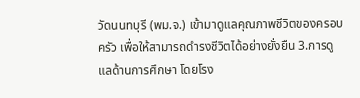วัดนนทบุรี (พม.จ.) เข้ามาดูแลคุณภาพชีวิตของครอบครัว เพื่อให้สามารถดำรงชีวิตได้อย่างยั่งยืน 3.การดูแลด้านการศึกษา โดยโรง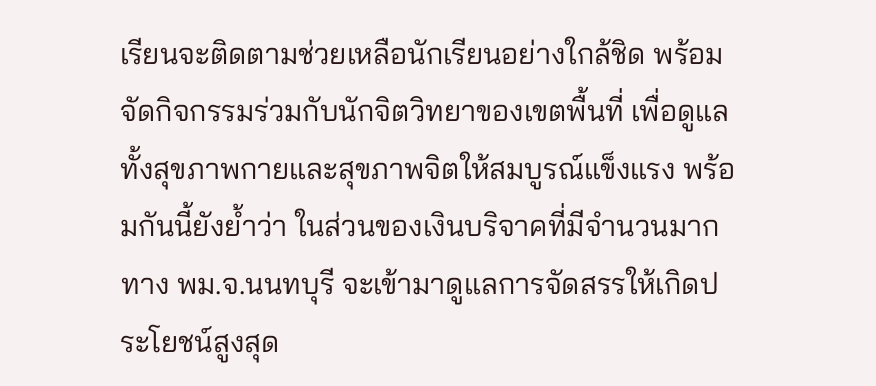เรียนจะติดตามช่วยเหลือนักเรียนอย่างใกล้ชิด พร้อมจัดกิจกรรมร่วมกับนักจิตวิทยาของเขตพื้นที่ เพื่อดูแลทั้งสุขภาพกายและสุขภาพจิตให้สมบูรณ์แข็งแรง พร้อมกันนี้ยังย้ำว่า ในส่วนของเงินบริจาคที่มีจำนวนมาก ทาง พม.จ.นนทบุรี จะเข้ามาดูแลการจัดสรรให้เกิดประโยชน์สูงสุด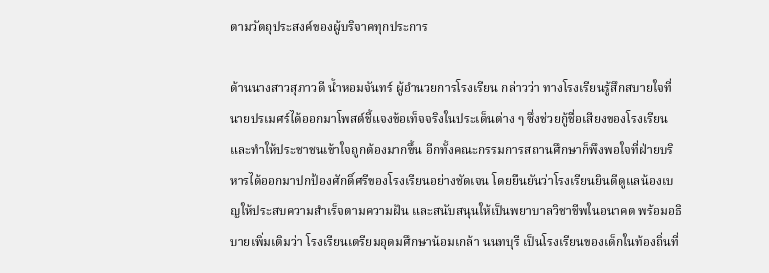ตามวัตถุประสงค์ของผู้บริจาคทุกประการ

ด้านนางสาวสุภาวดี น้ำหอมจันทร์ ผู้อำนวยการโรงเรียน กล่าวว่า ทางโรงเรียนรู้สึกสบายใจที่นายปรเมศร์ได้ออกมาโพสต์ชี้แจงข้อเท็จจริงในประเด็นต่าง ๆ ซึ่งช่วยกู้ชื่อเสียงของโรงเรียน และทำให้ประชาชนเข้าใจถูกต้องมากขึ้น อีกทั้งคณะกรรมการสถานศึกษาก็พึงพอใจที่ฝ่ายบริหารได้ออกมาปกป้องศักดิ์ศรีของโรงเรียนอย่างชัดเจน โดยยืนยันว่าโรงเรียนยินดีดูแลน้องเบญให้ประสบความสำเร็จตามความฝัน และสนับสนุนให้เป็นพยาบาลวิชาชีพในอนาคต พร้อมอธิบายเพิ่มเติมว่า โรงเรียนเตรียมอุดมศึกษาน้อมเกล้า นนทบุรี เป็นโรงเรียนของเด็กในท้องถิ่นที่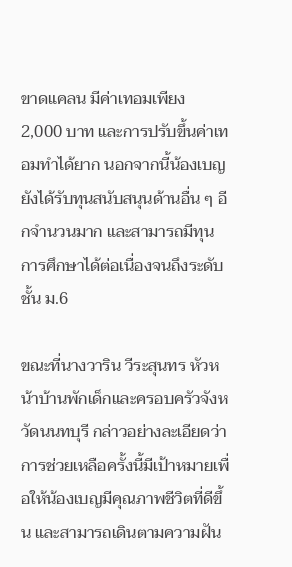ขาดแคลน มีค่าเทอมเพียง 2,000 บาท และการปรับขึ้นค่าเทอมทำได้ยาก นอกจากนี้น้องเบญยังได้รับทุนสนับสนุนด้านอื่น ๆ อีกจำนวนมาก และสามารถมีทุนการศึกษาได้ต่อเนื่องจนถึงระดับชั้น ม.6

ขณะที่นางวาริน วีระสุนทร หัวหน้าบ้านพักเด็กและครอบครัวจังหวัดนนทบุรี กล่าวอย่างละเอียดว่า การช่วยเหลือครั้งนี้มีเป้าหมายเพื่อให้น้องเบญมีคุณภาพชีวิตที่ดีขึ้น และสามารถเดินตามความฝัน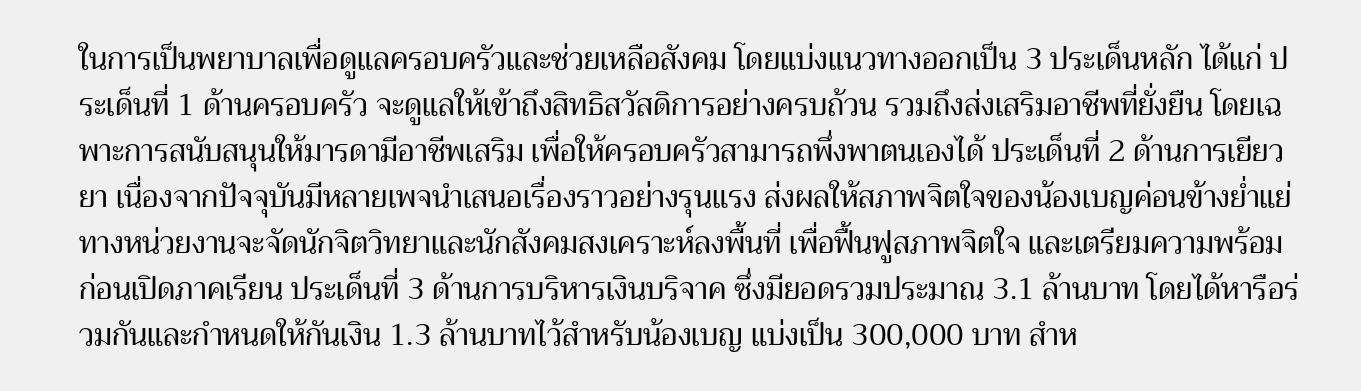ในการเป็นพยาบาลเพื่อดูแลครอบครัวและช่วยเหลือสังคม โดยแบ่งแนวทางออกเป็น 3 ประเด็นหลัก ได้แก่ ประเด็นที่ 1 ด้านครอบครัว จะดูแลให้เข้าถึงสิทธิสวัสดิการอย่างครบถ้วน รวมถึงส่งเสริมอาชีพที่ยั่งยืน โดยเฉพาะการสนับสนุนให้มารดามีอาชีพเสริม เพื่อให้ครอบครัวสามารถพึ่งพาตนเองได้ ประเด็นที่ 2 ด้านการเยียวยา เนื่องจากปัจจุบันมีหลายเพจนำเสนอเรื่องราวอย่างรุนแรง ส่งผลให้สภาพจิตใจของน้องเบญค่อนข้างย่ำแย่ ทางหน่วยงานจะจัดนักจิตวิทยาและนักสังคมสงเคราะห์ลงพื้นที่ เพื่อฟื้นฟูสภาพจิตใจ และเตรียมความพร้อมก่อนเปิดภาคเรียน ประเด็นที่ 3 ด้านการบริหารเงินบริจาค ซึ่งมียอดรวมประมาณ 3.1 ล้านบาท โดยได้หารือร่วมกันและกำหนดให้กันเงิน 1.3 ล้านบาทไว้สำหรับน้องเบญ แบ่งเป็น 300,000 บาท สำห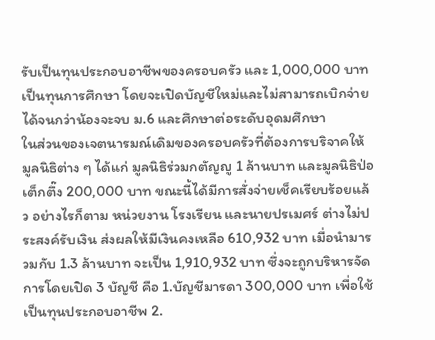รับเป็นทุนประกอบอาชีพของครอบครัว และ 1,000,000 บาท เป็นทุนการศึกษา โดยจะเปิดบัญชีใหม่และไม่สามารถเบิกจ่ายได้จนกว่าน้องจะจบ ม.6 และศึกษาต่อระดับอุดมศึกษา
ในส่วนของเจตนารมณ์เดิมของครอบครัวที่ต้องการบริจาคให้มูลนิธิต่าง ๆ ได้แก่ มูลนิธิร่วมกตัญญู 1 ล้านบาท และมูลนิธิป่อเต็กตึ๊ง 200,000 บาท ขณะนี้ได้มีการสั่งจ่ายเช็คเรียบร้อยแล้ว อย่างไรก็ตาม หน่วยงาน โรงเรียน และนายปรเมศร์ ต่างไม่ประสงค์รับเงิน ส่งผลให้มีเงินคงเหลือ 610,932 บาท เมื่อนำมารวมกับ 1.3 ล้านบาท จะเป็น 1,910,932 บาท ซึ่งจะถูกบริหารจัดการโดยเปิด 3 บัญชี คือ 1.บัญชีมารดา 300,000 บาท เพื่อใช้เป็นทุนประกอบอาชีพ 2.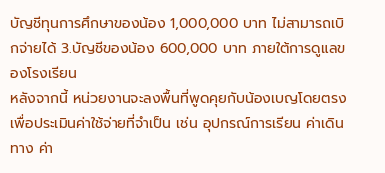บัญชีทุนการศึกษาของน้อง 1,000,000 บาท ไม่สามารถเบิกจ่ายได้ 3.บัญชีของน้อง 600,000 บาท ภายใต้การดูแลของโรงเรียน
หลังจากนี้ หน่วยงานจะลงพื้นที่พูดคุยกับน้องเบญโดยตรง เพื่อประเมินค่าใช้จ่ายที่จำเป็น เช่น อุปกรณ์การเรียน ค่าเดินทาง ค่า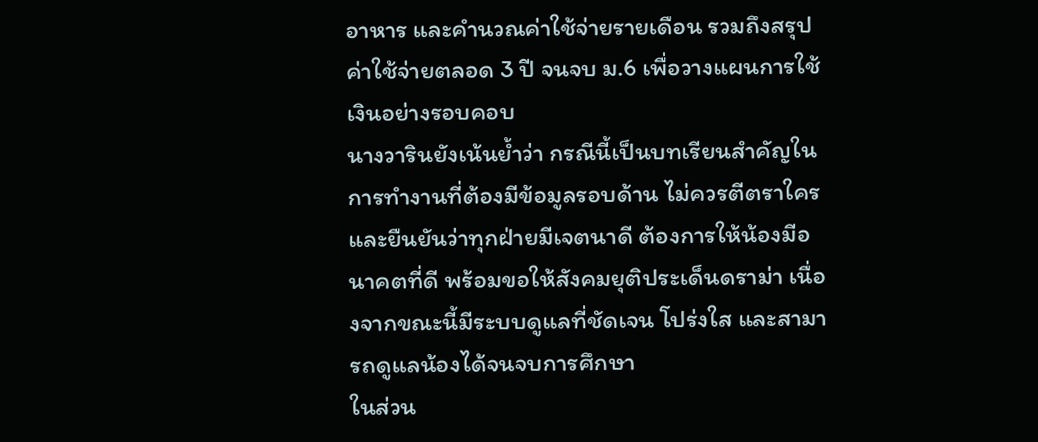อาหาร และคำนวณค่าใช้จ่ายรายเดือน รวมถึงสรุปค่าใช้จ่ายตลอด 3 ปี จนจบ ม.6 เพื่อวางแผนการใช้เงินอย่างรอบคอบ
นางวารินยังเน้นย้ำว่า กรณีนี้เป็นบทเรียนสำคัญในการทำงานที่ต้องมีข้อมูลรอบด้าน ไม่ควรตีตราใคร และยืนยันว่าทุกฝ่ายมีเจตนาดี ต้องการให้น้องมีอนาคตที่ดี พร้อมขอให้สังคมยุติประเด็นดราม่า เนื่องจากขณะนี้มีระบบดูแลที่ชัดเจน โปร่งใส และสามารถดูแลน้องได้จนจบการศึกษา
ในส่วน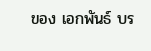ของ เอกพันธ์ บร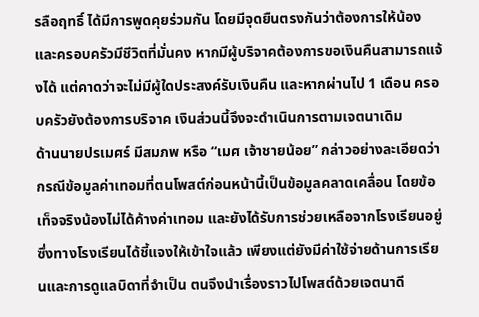รลือฤทธิ์ ได้มีการพูดคุยร่วมกัน โดยมีจุดยืนตรงกันว่าต้องการให้น้องและครอบครัวมีชีวิตที่มั่นคง หากมีผู้บริจาคต้องการขอเงินคืนสามารถแจ้งได้ แต่คาดว่าจะไม่มีผู้ใดประสงค์รับเงินคืน และหากผ่านไป 1 เดือน ครอบครัวยังต้องการบริจาค เงินส่วนนี้จึงจะดำเนินการตามเจตนาเดิม
ด้านนายปรเมศร์ มีสมภพ หรือ “เมศ เจ้าชายน้อย” กล่าวอย่างละเอียดว่า กรณีข้อมูลค่าเทอมที่ตนโพสต์ก่อนหน้านี้เป็นข้อมูลคลาดเคลื่อน โดยข้อเท็จจริงน้องไม่ได้ค้างค่าเทอม และยังได้รับการช่วยเหลือจากโรงเรียนอยู่ ซึ่งทางโรงเรียนได้ชี้แจงให้เข้าใจแล้ว เพียงแต่ยังมีค่าใช้จ่ายด้านการเรียนและการดูแลบิดาที่จำเป็น ตนจึงนำเรื่องราวไปโพสต์ด้วยเจตนาดี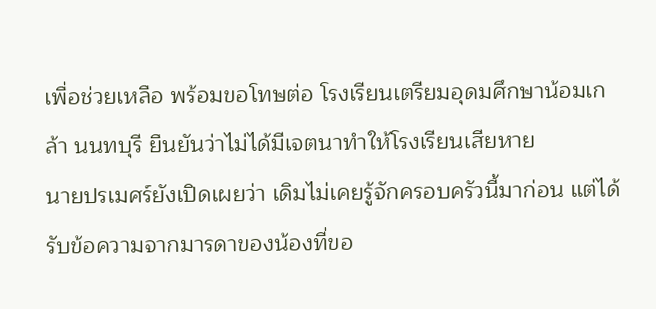เพื่อช่วยเหลือ พร้อมขอโทษต่อ โรงเรียนเตรียมอุดมศึกษาน้อมเกล้า นนทบุรี ยืนยันว่าไม่ได้มีเจตนาทำให้โรงเรียนเสียหาย
นายปรเมศร์ยังเปิดเผยว่า เดิมไม่เคยรู้จักครอบครัวนี้มาก่อน แต่ได้รับข้อความจากมารดาของน้องที่ขอ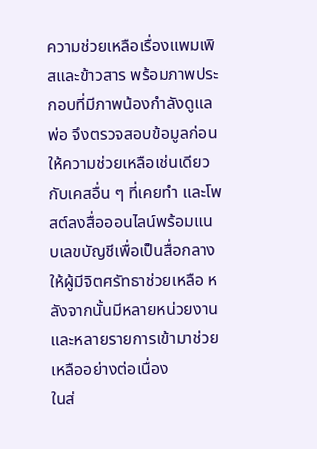ความช่วยเหลือเรื่องแพมเพิสและข้าวสาร พร้อมภาพประกอบที่มีภาพน้องกำลังดูแลพ่อ จึงตรวจสอบข้อมูลก่อนให้ความช่วยเหลือเช่นเดียวกับเคสอื่น ๆ ที่เคยทำ และโพสต์ลงสื่อออนไลน์พร้อมแนบเลขบัญชีเพื่อเป็นสื่อกลางให้ผู้มีจิตศรัทธาช่วยเหลือ หลังจากนั้นมีหลายหน่วยงานและหลายรายการเข้ามาช่วยเหลืออย่างต่อเนื่อง
ในส่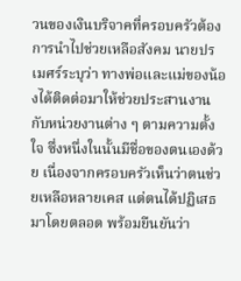วนของเงินบริจาคที่ครอบครัวต้องการนำไปช่วยเหลือสังคม นายปรเมศร์ระบุว่า ทางพ่อและแม่ของน้องได้ติดต่อมาให้ช่วยประสานงานกับหน่วยงานต่าง ๆ ตามความตั้งใจ ซึ่งหนึ่งในนั้นมีชื่อของตนเองด้วย เนื่องจากครอบครัวเห็นว่าตนช่วยเหลือหลายเคส แต่ตนได้ปฏิเสธมาโดยตลอด พร้อมยืนยันว่า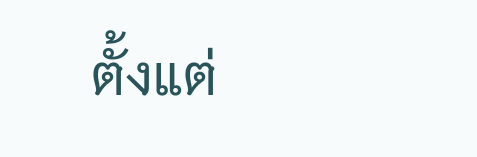ตั้งแต่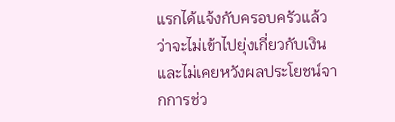แรกได้แจ้งกับครอบครัวแล้วว่าจะไม่เข้าไปยุ่งเกี่ยวกับเงิน และไม่เคยหวังผลประโยชน์จากการช่ว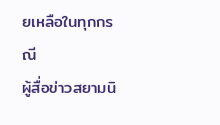ยเหลือในทุกกรณี
ผู้สื่อข่าวสยามนิ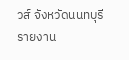วส์ จังหวัดนนทบุรี รายงาน